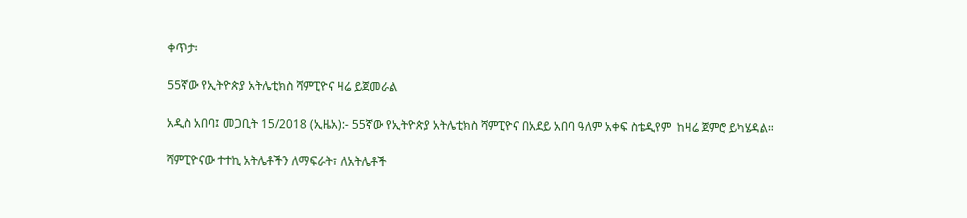ቀጥታ፡

55ኛው የኢትዮጵያ አትሌቲክስ ሻምፒዮና ዛሬ ይጀመራል

አዲስ አበባ፤ መጋቢት 15/2018 (ኢዜአ):- 55ኛው የኢትዮጵያ አትሌቲክስ ሻምፒዮና በአደይ አበባ ዓለም አቀፍ ስቴዲየም  ከዛሬ ጀምሮ ይካሄዳል።

ሻምፒዮናው ተተኪ አትሌቶችን ለማፍራት፣ ለአትሌቶች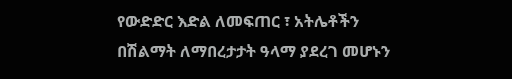የውድድር እድል ለመፍጠር ፣ አትሌቶችን በሽልማት ለማበረታታት ዓላማ ያደረገ መሆኑን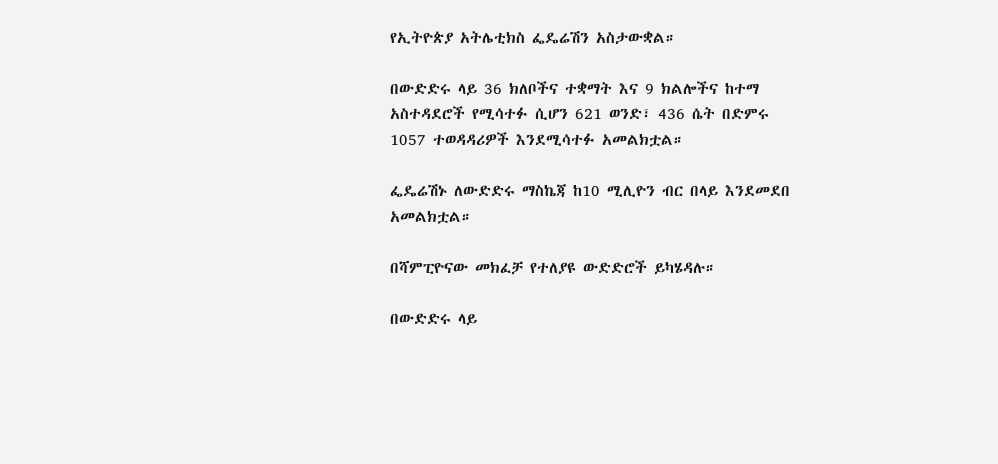የኢትዮጵያ አትሌቲክስ ፌዴሬሽን አስታውቋል።

በውድድሩ ላይ 36 ክለቦችና ተቋማት እና 9 ክልሎችና ከተማ አስተዳደሮች የሚሳተፉ ሲሆን 621 ወንድ፣ 436 ሴት በድምሩ 1057 ተወዳዳሪዎች እንደሚሳተፉ አመልክቷል።

ፌዴሬሽኑ ለውድድሩ ማስኬጃ ከ10 ሚሊዮን ብር በላይ እንደመደበ አመልክቷል።

በሻምፒዮናው መክፈቻ የተለያዩ ውድድሮች ይካሄዳሉ።

በውድድሩ ላይ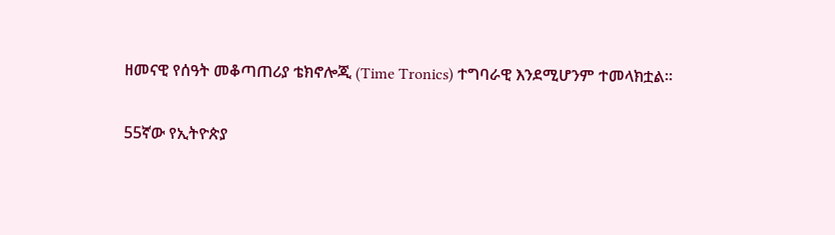ዘመናዊ የሰዓት መቆጣጠሪያ ቴክኖሎጂ (Time Tronics) ተግባራዊ እንደሚሆንም ተመላክቷል።

55ኛው የኢትዮጵያ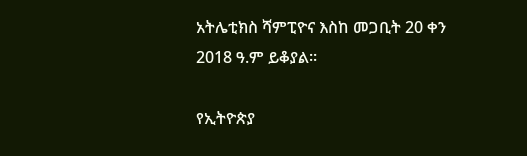አትሌቲክስ ሻምፒዮና እስከ መጋቢት 20 ቀን 2018 ዓ.ም ይቆያል።

የኢትዮጵያ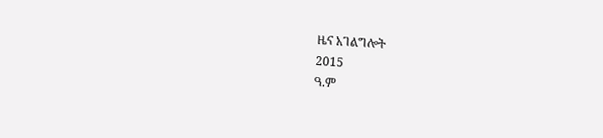ዜና አገልግሎት
2015
ዓ.ም